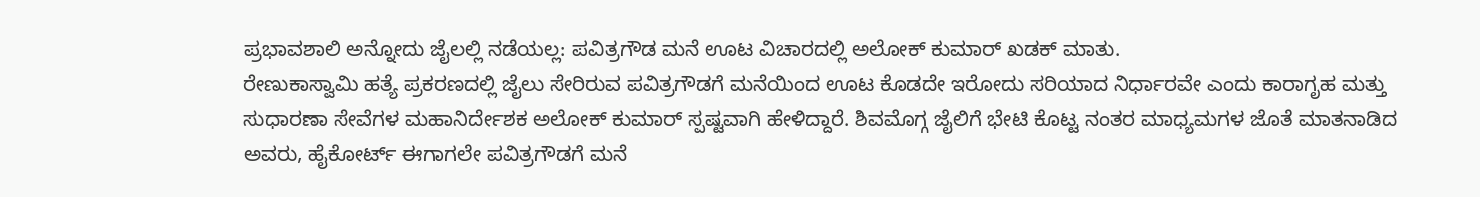ಪ್ರಭಾವಶಾಲಿ ಅನ್ನೋದು ಜೈಲಲ್ಲಿ ನಡೆಯಲ್ಲ: ಪವಿತ್ರಗೌಡ ಮನೆ ಊಟ ವಿಚಾರದಲ್ಲಿ ಅಲೋಕ್ ಕುಮಾರ್ ಖಡಕ್ ಮಾತು.
ರೇಣುಕಾಸ್ವಾಮಿ ಹತ್ಯೆ ಪ್ರಕರಣದಲ್ಲಿ ಜೈಲು ಸೇರಿರುವ ಪವಿತ್ರಗೌಡಗೆ ಮನೆಯಿಂದ ಊಟ ಕೊಡದೇ ಇರೋದು ಸರಿಯಾದ ನಿರ್ಧಾರವೇ ಎಂದು ಕಾರಾಗೃಹ ಮತ್ತು ಸುಧಾರಣಾ ಸೇವೆಗಳ ಮಹಾನಿರ್ದೇಶಕ ಅಲೋಕ್ ಕುಮಾರ್ ಸ್ಪಷ್ಟವಾಗಿ ಹೇಳಿದ್ದಾರೆ. ಶಿವಮೊಗ್ಗ ಜೈಲಿಗೆ ಭೇಟಿ ಕೊಟ್ಟ ನಂತರ ಮಾಧ್ಯಮಗಳ ಜೊತೆ ಮಾತನಾಡಿದ ಅವರು, ಹೈಕೋರ್ಟ್ ಈಗಾಗಲೇ ಪವಿತ್ರಗೌಡಗೆ ಮನೆ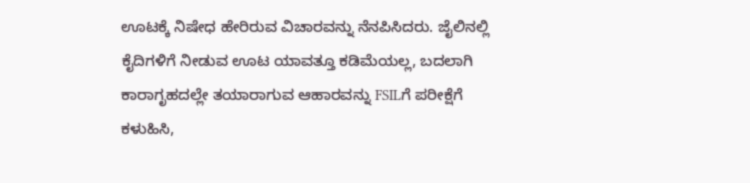ಊಟಕ್ಕೆ ನಿಷೇಧ ಹೇರಿರುವ ವಿಚಾರವನ್ನು ನೆನಪಿಸಿದರು. ಜೈಲಿನಲ್ಲಿ ಕೈದಿಗಳಿಗೆ ನೀಡುವ ಊಟ ಯಾವತ್ತೂ ಕಡಿಮೆಯಲ್ಲ, ಬದಲಾಗಿ ಕಾರಾಗೃಹದಲ್ಲೇ ತಯಾರಾಗುವ ಆಹಾರವನ್ನು FSILಗೆ ಪರೀಕ್ಷೆಗೆ ಕಳುಹಿಸಿ,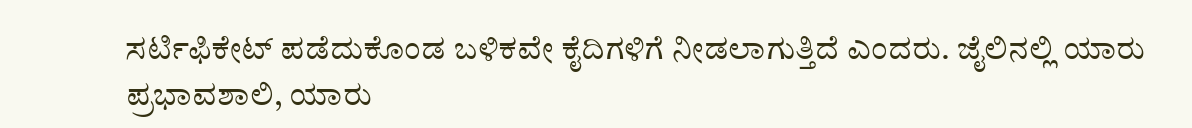ಸರ್ಟಿಫಿಕೇಟ್ ಪಡೆದುಕೊಂಡ ಬಳಿಕವೇ ಕೈದಿಗಳಿಗೆ ನೀಡಲಾಗುತ್ತಿದೆ ಎಂದರು. ಜೈಲಿನಲ್ಲಿ ಯಾರು ಪ್ರಭಾವಶಾಲಿ, ಯಾರು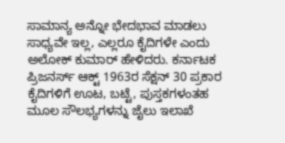ಸಾಮಾನ್ಯ ಅನ್ನೋ ಭೇದಭಾವ ಮಾಡಲು ಸಾಧ್ಯವೇ ಇಲ್ಲ, ಎಲ್ಲರೂ ಕೈದಿಗಳೇ ಎಂದು ಅಲೋಕ್ ಕುಮಾರ್ ಹೇಳಿದರು. ಕರ್ನಾಟಕ ಪ್ರಿಜನರ್ಸ್ ಆಕ್ಟ್ 1963ರ ಸೆಕ್ಷನ್ 30 ಪ್ರಕಾರ ಕೈದಿಗಳಿಗೆ ಊಟ, ಬಟ್ಟೆ, ಪುಸ್ತಕಗಳಂತಹ ಮೂಲ ಸೌಲಭ್ಯಗಳನ್ನು ಜೈಲು ಇಲಾಖೆ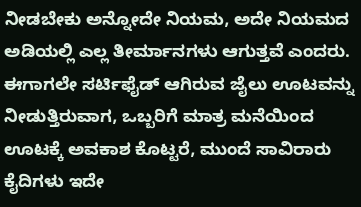ನೀಡಬೇಕು ಅನ್ನೋದೇ ನಿಯಮ, ಅದೇ ನಿಯಮದ ಅಡಿಯಲ್ಲಿ ಎಲ್ಲ ತೀರ್ಮಾನಗಳು ಆಗುತ್ತವೆ ಎಂದರು. ಈಗಾಗಲೇ ಸರ್ಟಿಫೈಡ್ ಆಗಿರುವ ಜೈಲು ಊಟವನ್ನು ನೀಡುತ್ತಿರುವಾಗ, ಒಬ್ಬರಿಗೆ ಮಾತ್ರ ಮನೆಯಿಂದ ಊಟಕ್ಕೆ ಅವಕಾಶ ಕೊಟ್ಟರೆ, ಮುಂದೆ ಸಾವಿರಾರು ಕೈದಿಗಳು ಇದೇ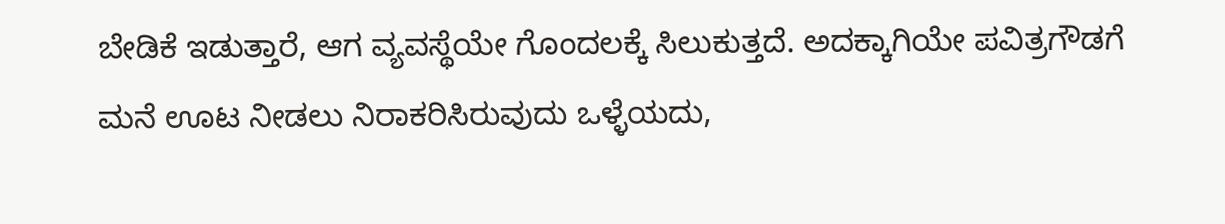ಬೇಡಿಕೆ ಇಡುತ್ತಾರೆ, ಆಗ ವ್ಯವಸ್ಥೆಯೇ ಗೊಂದಲಕ್ಕೆ ಸಿಲುಕುತ್ತದೆ. ಅದಕ್ಕಾಗಿಯೇ ಪವಿತ್ರಗೌಡಗೆ ಮನೆ ಊಟ ನೀಡಲು ನಿರಾಕರಿಸಿರುವುದು ಒಳ್ಳೆಯದು,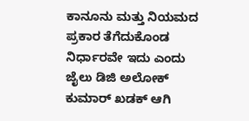ಕಾನೂನು ಮತ್ತು ನಿಯಮದ ಪ್ರಕಾರ ತೆಗೆದುಕೊಂಡ ನಿರ್ಧಾರವೇ ಇದು ಎಂದು ಜೈಲು ಡಿಜಿ ಅಲೋಕ್ ಕುಮಾರ್ ಖಡಕ್ ಆಗಿ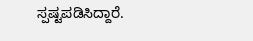ಸ್ಪಷ್ಟಪಡಿಸಿದ್ದಾರೆ.